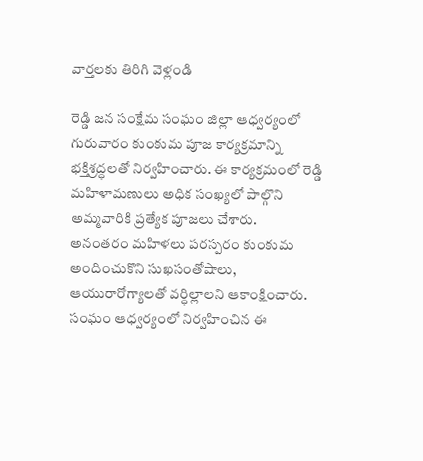వార్తలకు తిరిగి వెళ్లండి

రెడ్డి జన సంక్షేమ సంఘం జిల్లా ఆధ్వర్యంలో గురువారం కుంకుమ పూజ కార్యక్రమాన్ని భక్తిశ్రద్ధలతో నిర్వహించారు. ఈ కార్యక్రమంలో రెడ్డి మహిళామణులు అధిక సంఖ్యలో పాల్గొని అమ్మవారికి ప్రత్యేక పూజలు చేశారు.
అనంతరం మహిళలు పరస్పరం కుంకుమ అందించుకొని సుఖసంతోషాలు, ఆయురారోగ్యాలతో వర్ధిల్లాలని ఆకాంక్షించారు. సంఘం ఆధ్వర్యంలో నిర్వహించిన ఈ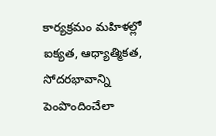కార్యక్రమం మహిళల్లో ఐక్యత, ఆధ్యాత్మికత, సోదరభావాన్ని పెంపొందించేలా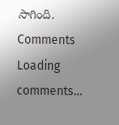సాగింది.
Comments
Loading comments...